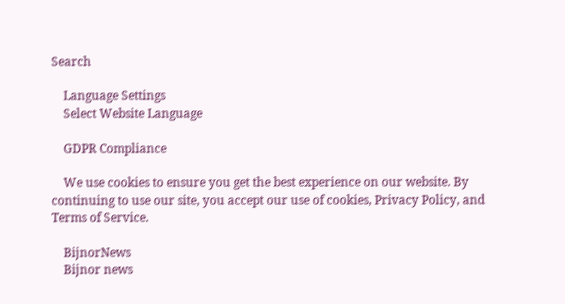Search

    Language Settings
    Select Website Language

    GDPR Compliance

    We use cookies to ensure you get the best experience on our website. By continuing to use our site, you accept our use of cookies, Privacy Policy, and Terms of Service.

    BijnorNews
    Bijnor news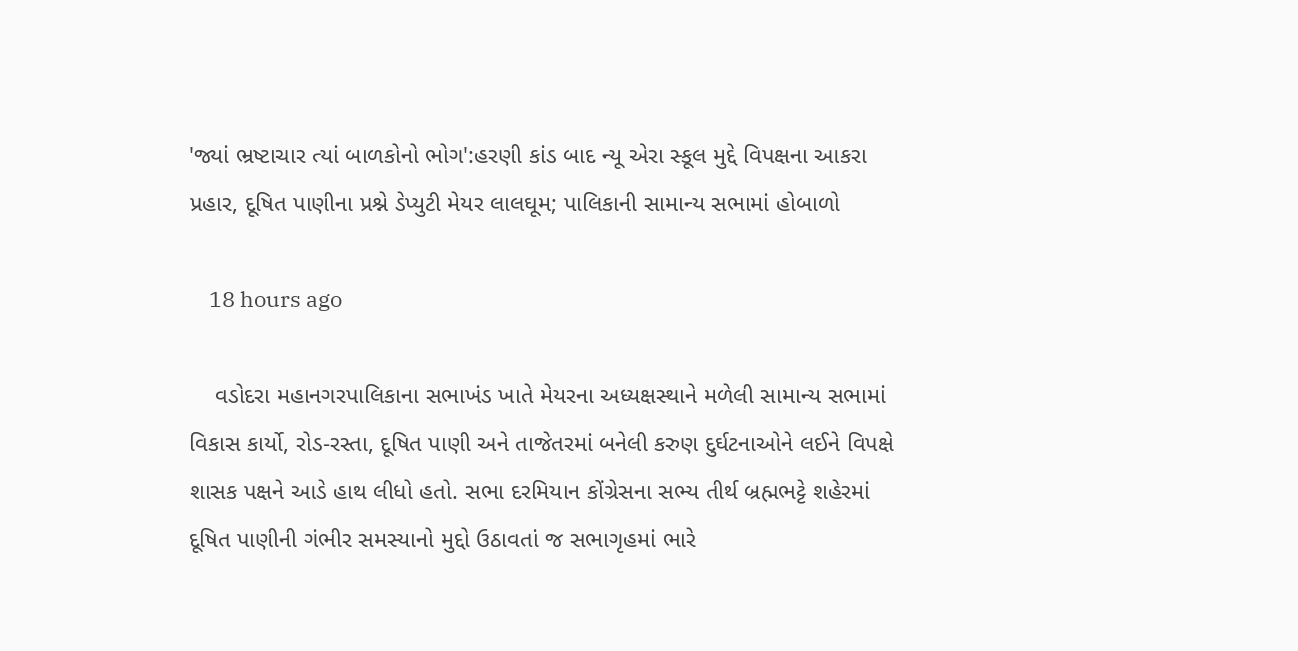'જ્યાં ભ્રષ્ટાચાર ત્યાં બાળકોનો ભોગ':હરણી કાંડ બાદ ન્યૂ એરા સ્કૂલ મુદ્દે વિપક્ષના આકરા પ્રહાર, દૂષિત પાણીના પ્રશ્ને ડેપ્યુટી મેયર લાલઘૂમ; પાલિકાની સામાન્ય સભામાં હોબાળો

    18 hours ago

    વડોદરા મહાનગરપાલિકાના સભાખંડ ખાતે મેયરના અધ્યક્ષસ્થાને મળેલી સામાન્ય સભામાં વિકાસ કાર્યો, રોડ-રસ્તા, દૂષિત પાણી અને તાજેતરમાં બનેલી કરુણ દુર્ઘટનાઓને લઈને વિપક્ષે શાસક પક્ષને આડે હાથ લીધો હતો. સભા દરમિયાન કોંગ્રેસના સભ્ય તીર્થ બ્રહ્મભટ્ટે શહેરમાં દૂષિત પાણીની ગંભીર સમસ્યાનો મુદ્દો ઉઠાવતાં જ સભાગૃહમાં ભારે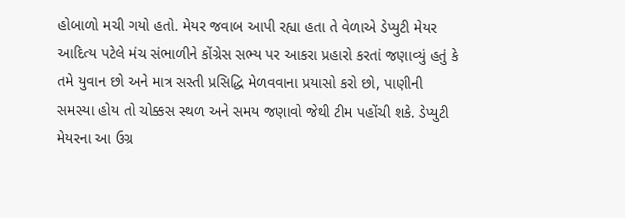હોબાળો મચી ગયો હતો. મેયર જવાબ આપી રહ્યા હતા તે વેળાએ ડેપ્યુટી મેયર આદિત્ય પટેલે મંચ સંભાળીને કોંગ્રેસ સભ્ય પર આકરા પ્રહારો કરતાં જણાવ્યું હતું કે તમે યુવાન છો અને માત્ર સસ્તી પ્રસિદ્ધિ મેળવવાના પ્રયાસો કરો છો, પાણીની સમસ્યા હોય તો ચોક્કસ સ્થળ અને સમય જણાવો જેથી ટીમ પહોંચી શકે. ડેપ્યુટી મેયરના આ ઉગ્ર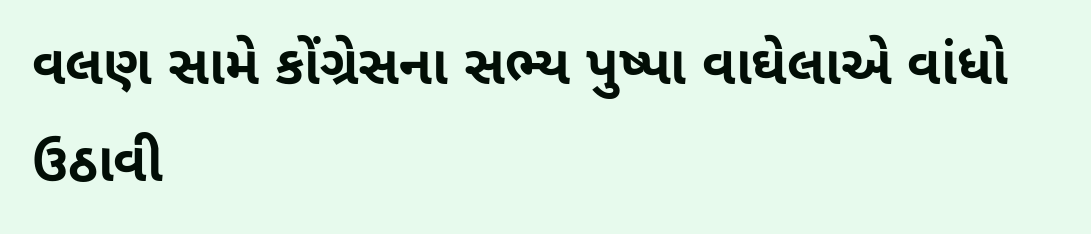વલણ સામે કોંગ્રેસના સભ્ય પુષ્પા વાઘેલાએ વાંધો ઉઠાવી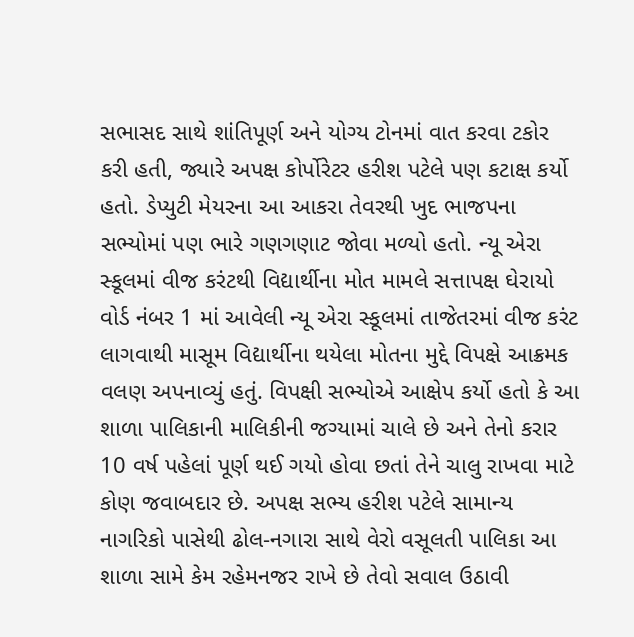સભાસદ સાથે શાંતિપૂર્ણ અને યોગ્ય ટોનમાં વાત કરવા ટકોર કરી હતી, જ્યારે અપક્ષ કોર્પોરેટર હરીશ પટેલે પણ કટાક્ષ કર્યો હતો. ડેપ્યુટી મેયરના આ આકરા તેવરથી ખુદ ભાજપના સભ્યોમાં પણ ભારે ગણગણાટ જોવા મળ્યો હતો. ન્યૂ એરા સ્કૂલમાં વીજ કરંટથી વિદ્યાર્થીના મોત મામલે સત્તાપક્ષ ઘેરાયો વોર્ડ નંબર 1 માં આવેલી ન્યૂ એરા સ્કૂલમાં તાજેતરમાં વીજ કરંટ લાગવાથી માસૂમ વિદ્યાર્થીના થયેલા મોતના મુદ્દે વિપક્ષે આક્રમક વલણ અપનાવ્યું હતું. વિપક્ષી સભ્યોએ આક્ષેપ કર્યો હતો કે આ શાળા પાલિકાની માલિકીની જગ્યામાં ચાલે છે અને તેનો કરાર 10 વર્ષ પહેલાં પૂર્ણ થઈ ગયો હોવા છતાં તેને ચાલુ રાખવા માટે કોણ જવાબદાર છે. અપક્ષ સભ્ય હરીશ પટેલે સામાન્ય નાગરિકો પાસેથી ઢોલ-નગારા સાથે વેરો વસૂલતી પાલિકા આ શાળા સામે કેમ રહેમનજર રાખે છે તેવો સવાલ ઉઠાવી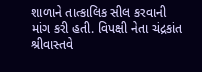શાળાને તાત્કાલિક સીલ કરવાની માંગ કરી હતી. વિપક્ષી નેતા ચંદ્રકાંત શ્રીવાસ્તવે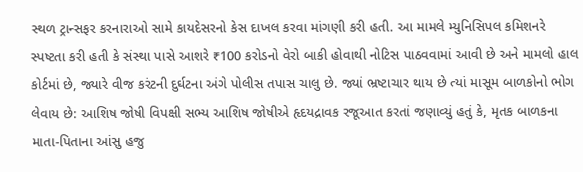સ્થળ ટ્રાન્સફર કરનારાઓ સામે કાયદેસરનો કેસ દાખલ કરવા માંગણી કરી હતી. આ મામલે મ્યુનિસિપલ કમિશનરે સ્પષ્ટતા કરી હતી કે સંસ્થા પાસે આશરે ₹100 કરોડનો વેરો બાકી હોવાથી નોટિસ પાઠવવામાં આવી છે અને મામલો હાલ કોર્ટમાં છે, જ્યારે વીજ કરંટની દુર્ઘટના અંગે પોલીસ તપાસ ચાલુ છે. જ્યાં ભ્રષ્ટાચાર થાય છે ત્યાં માસૂમ બાળકોનો ભોગ લેવાય છે: આશિષ જોષી વિપક્ષી સભ્ય આશિષ જોષીએ હૃદયદ્રાવક રજૂઆત કરતાં જણાવ્યું હતું કે, મૃતક બાળકના માતા-પિતાના આંસુ હજુ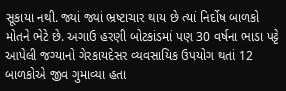સૂકાયા નથી. જ્યાં જ્યાં ભ્રષ્ટાચાર થાય છે ત્યાં નિર્દોષ બાળકો મોતને ભેટે છે. અગાઉ હરણી બોટકાંડમાં પણ 30 વર્ષના ભાડા પટ્ટે આપેલી જગ્યાનો ગેરકાયદેસર વ્યવસાયિક ઉપયોગ થતાં 12 બાળકોએ જીવ ગુમાવ્યા હતા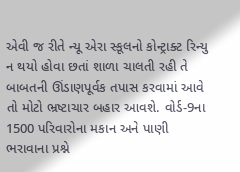એવી જ રીતે ન્યૂ એરા સ્કૂલનો કોન્ટ્રાક્ટ રિન્યુ ન થયો હોવા છતાં શાળા ચાલતી રહી તે બાબતની ઊંડાણપૂર્વક તપાસ કરવામાં આવે તો મોટો ભ્રષ્ટાચાર બહાર આવશે. વોર્ડ-9ના 1500 પરિવારોના મકાન અને પાણી ભરાવાના પ્રશ્ને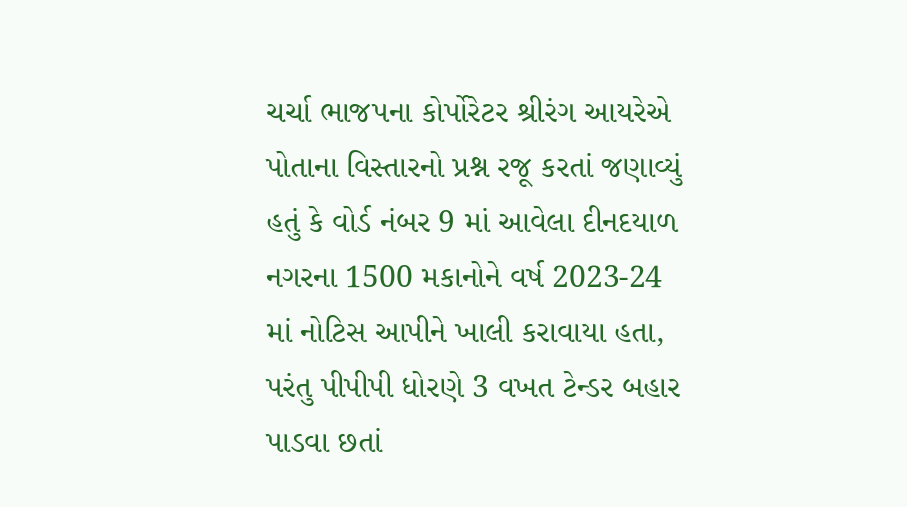ચર્ચા ભાજપના કોર્પોરેટર શ્રીરંગ આયરેએ પોતાના વિસ્તારનો પ્રશ્ન રજૂ કરતાં જણાવ્યું હતું કે વોર્ડ નંબર 9 માં આવેલા દીનદયાળ નગરના 1500 મકાનોને વર્ષ 2023-24 માં નોટિસ આપીને ખાલી કરાવાયા હતા, પરંતુ પીપીપી ધોરણે 3 વખત ટેન્ડર બહાર પાડવા છતાં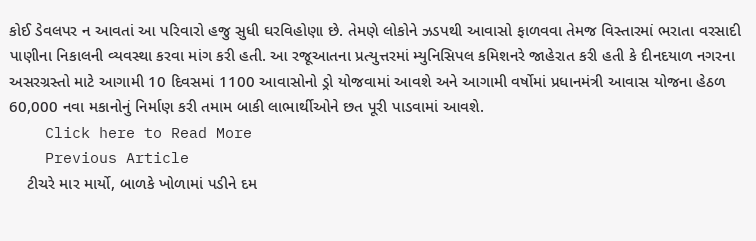કોઈ ડેવલપર ન આવતાં આ પરિવારો હજુ સુધી ઘરવિહોણા છે. તેમણે લોકોને ઝડપથી આવાસો ફાળવવા તેમજ વિસ્તારમાં ભરાતા વરસાદી પાણીના નિકાલની વ્યવસ્થા કરવા માંગ કરી હતી. આ રજૂઆતના પ્રત્યુત્તરમાં મ્યુનિસિપલ કમિશનરે જાહેરાત કરી હતી કે દીનદયાળ નગરના અસરગ્રસ્તો માટે આગામી 10 દિવસમાં 1100 આવાસોનો ડ્રો યોજવામાં આવશે અને આગામી વર્ષોમાં પ્રધાનમંત્રી આવાસ યોજના હેઠળ 60,000 નવા મકાનોનું નિર્માણ કરી તમામ બાકી લાભાર્થીઓને છત પૂરી પાડવામાં આવશે.
    Click here to Read More
    Previous Article
    ટીચરે માર માર્યો, બાળકે ખોળામાં પડીને દમ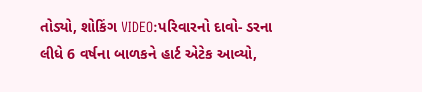તોડ્યો, શોકિંગ VIDEO:પરિવારનો દાવો- ડરના લીધે 6 વર્ષના બાળકને હાર્ટ એટેક આવ્યો,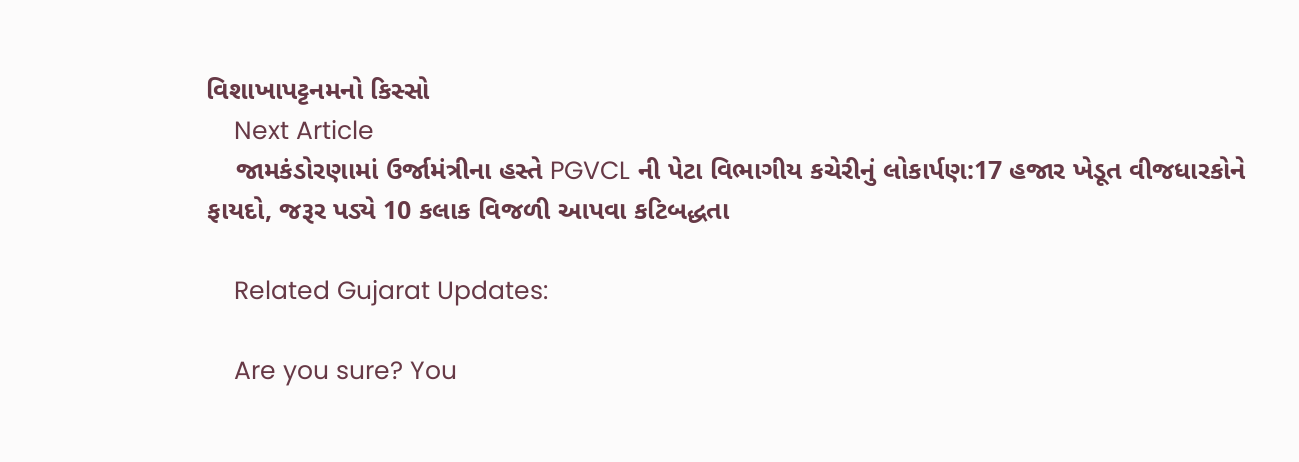વિશાખાપટ્ટનમનો કિસ્સો
    Next Article
    જામકંડોરણામાં ઉર્જામંત્રીના હસ્તે PGVCL ની પેટા વિભાગીય કચેરીનું લોકાર્પણ:17 હજાર ખેડૂત વીજધારકોને ફાયદો, જરૂર પડ્યે 10 કલાક વિજળી આપવા કટિબદ્ધતા

    Related Gujarat Updates:

    Are you sure? You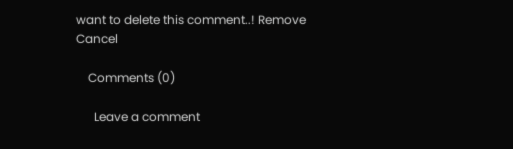want to delete this comment..! Remove Cancel

    Comments (0)

      Leave a comment